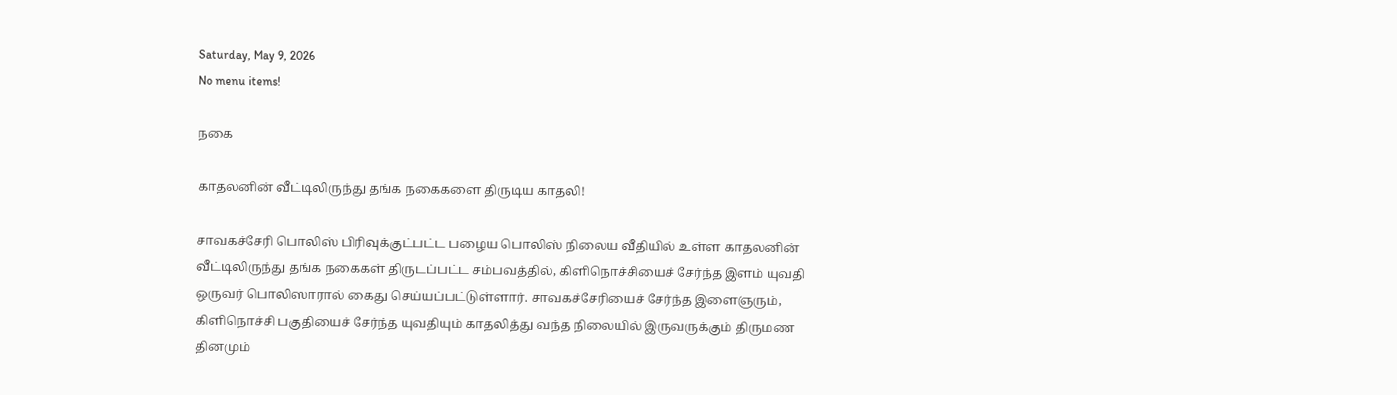Saturday, May 9, 2026
No menu items!

நகை

காதலனின் வீட்டிலிருந்து தங்க நகைகளை திருடிய காதலி!

சாவகச்சேரி பொலிஸ் பிரிவுக்குட்பட்ட பழைய பொலிஸ் நிலைய வீதியில் உள்ள காதலனின் வீட்டிலிருந்து தங்க நகைகள் திருடப்பட்ட சம்பவத்தில், கிளிநொச்சியைச் சேர்ந்த இளம் யுவதி ஒருவர் பொலிஸாரால் கைது செய்யப்பட்டுள்ளார். சாவகச்சேரியைச் சேர்ந்த இளைஞரும், கிளிநொச்சி பகுதியைச் சேர்ந்த யுவதியும் காதலித்து வந்த நிலையில் இருவருக்கும் திருமண தினமும்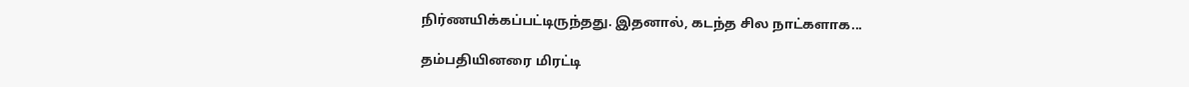நிர்ணயிக்கப்பட்டிருந்தது. இதனால், கடந்த சில நாட்களாக...

தம்பதியினரை மிரட்டி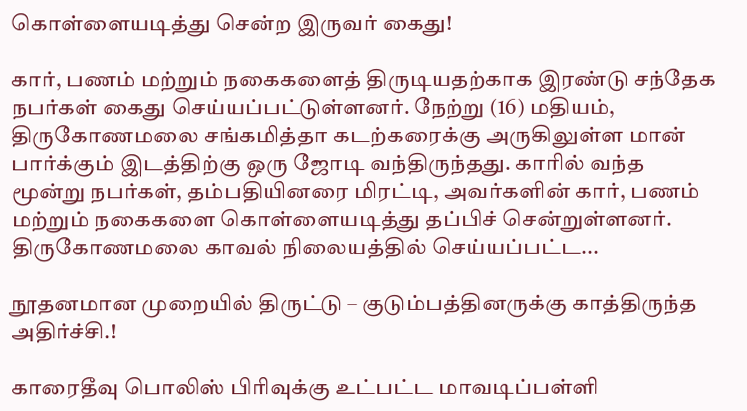கொள்ளையடித்து சென்ற இருவர் கைது!

கார், பணம் மற்றும் நகைகளைத் திருடியதற்காக இரண்டு சந்தேக நபர்கள் கைது செய்யப்பட்டுள்ளனர். நேற்று (16) மதியம், திருகோணமலை சங்கமித்தா கடற்கரைக்கு அருகிலுள்ள மான் பார்க்கும் இடத்திற்கு ஒரு ஜோடி வந்திருந்தது. காரில் வந்த மூன்று நபர்கள், தம்பதியினரை மிரட்டி, அவர்களின் கார், பணம் மற்றும் நகைகளை கொள்ளையடித்து தப்பிச் சென்றுள்ளனர். திருகோணமலை காவல் நிலையத்தில் செய்யப்பட்ட...

நூதனமான முறையில் திருட்டு – குடும்பத்தினருக்கு காத்திருந்த அதிர்ச்சி.!

காரைதீவு பொலிஸ் பிரிவுக்கு உட்பட்ட மாவடிப்பள்ளி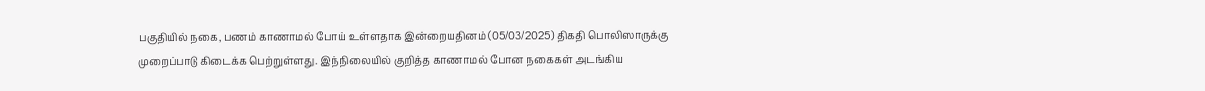பகுதியில் நகை, பணம் காணாமல் போய் உள்ளதாக இன்றையதினம் (05/03/2025) திகதி பொலிஸாருக்கு முறைப்பாடு கிடைக்க பெற்றுள்ளது. இந்நிலையில் குறித்த காணாமல் போன நகைகள் அடங்கிய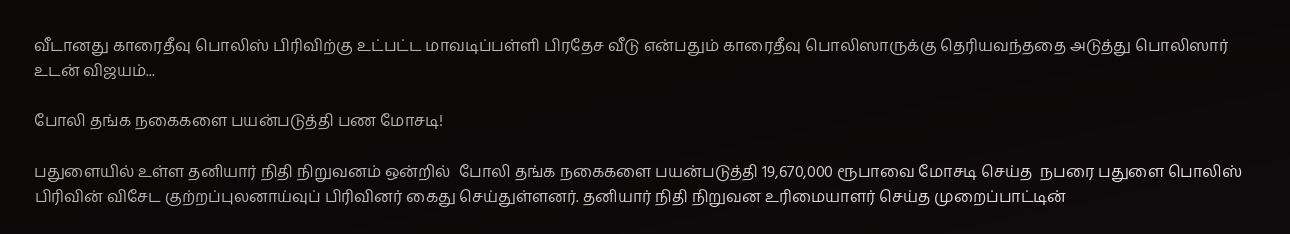வீடானது காரைதீவு பொலிஸ் பிரிவிற்கு உட்பட்ட மாவடிப்பள்ளி பிரதேச வீடு என்பதும் காரைதீவு பொலிஸாருக்கு தெரியவந்ததை அடுத்து பொலிஸார் உடன் விஜயம்...

போலி தங்க நகைகளை பயன்படுத்தி பண மோசடி!

பதுளையில் உள்ள தனியார் நிதி நிறுவனம் ஒன்றில்  போலி தங்க நகைகளை பயன்படுத்தி 19,670,000 ரூபாவை மோசடி செய்த  நபரை பதுளை பொலிஸ் பிரிவின் விசேட குற்றப்புலனாய்வுப் பிரிவினர் கைது செய்துள்ளனர். தனியார் நிதி நிறுவன உரிமையாளர் செய்த முறைப்பாட்டின்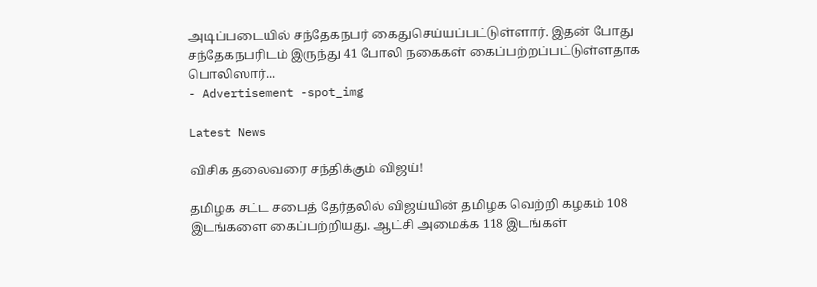அடிப்படையில் சந்தேகநபர் கைதுசெய்யப்பட்டுள்ளார். இதன் போது சந்தேகநபரிடம் இருந்து 41 போலி நகைகள் கைப்பற்றப்பட்டுள்ளதாக பொலிஸார்...
- Advertisement -spot_img

Latest News

விசிக தலைவரை சந்திக்கும் விஜய்!

தமிழக சட்ட சபைத் தேர்தலில் விஜய்யின் தமிழக வெற்றி கழகம் 108 இடங்களை கைப்பற்றியது. ஆட்சி அமைக்க 118 இடங்கள்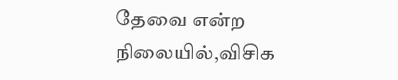தேவை என்ற நிலையில்,விசிக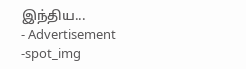இந்திய...
- Advertisement -spot_img